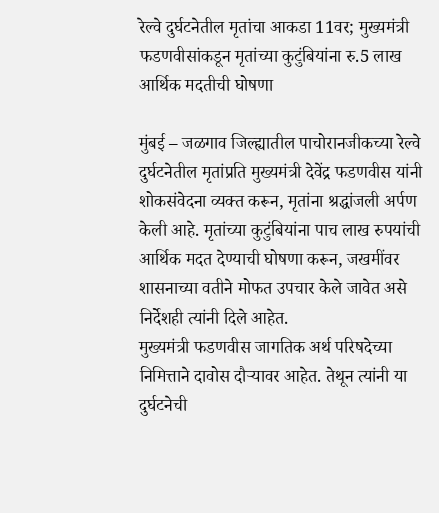रेल्वे दुर्घटनेतील मृतांचा आकडा 11वर; मुख्यमंत्री फडणवीसांकडून मृतांच्या कुटुंबियांना रु.5 लाख आर्थिक मदतीची घोषणा

मुंबई – जळगाव जिल्ह्यातील पाचोरानजीकच्या रेल्वे दुर्घटनेतील मृतांप्रति मुख्यमंत्री देवेंद्र फडणवीस यांनी शोकसंवेदना व्यक्त करून, मृतांना श्रद्धांजली अर्पण केली आहे. मृतांच्या कुटुंबियांना पाच लाख रुपयांची आर्थिक मदत देण्याची घोषणा करून, जखमींवर शासनाच्या वतीने मोफत उपचार केले जावेत असे निर्देशही त्यांनी दिले आहेत.
मुख्यमंत्री फडणवीस जागतिक अर्थ परिषदेच्या निमित्ताने दावोस दौऱ्यावर आहेत. तेथून त्यांनी या दुर्घटनेची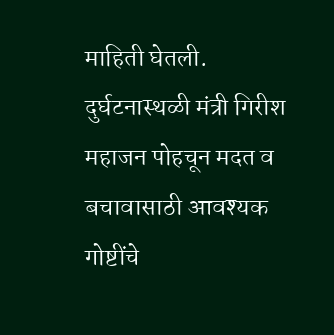माहिती घेतली. दुर्घटनास्थळी मंत्री गिरीश महाजन पोहचून मदत व बचावासाठी आवश्यक गोष्टींचे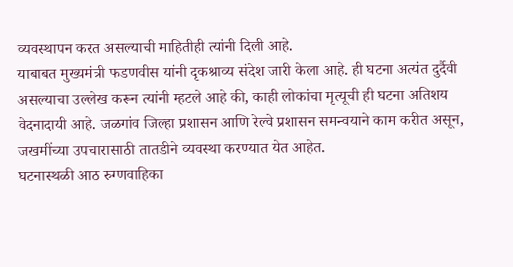व्यवस्थापन करत असल्याची माहितीही त्यांनी दिली आहे.
याबाबत मुख्यमंत्री फडणवीस यांनी दृकश्राव्य संदेश जारी केला आहे. ही घटना अत्यंत दुर्दैवी असल्याचा उल्लेख करून त्यांनी म्हटले आहे की, काही लोकांचा मृत्यूची ही घटना अतिशय वेदनादायी आहे. जळगांव जिल्हा प्रशासन आणि रेल्वे प्रशासन समन्वयाने काम करीत असून, जखमींच्या उपचारासाठी तातडीने व्यवस्था करण्यात येत आहेत.
घटनास्थळी आठ रुग्णवाहिका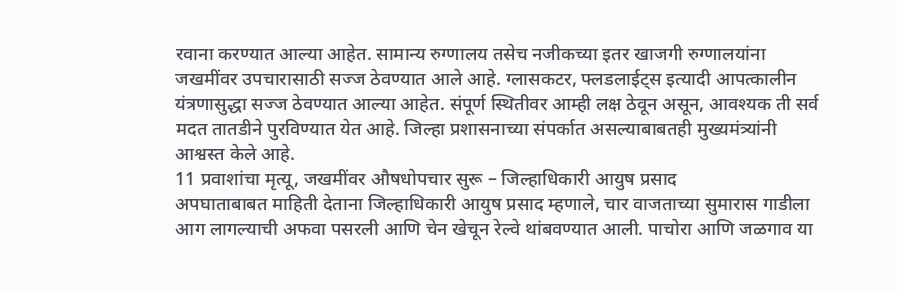रवाना करण्यात आल्या आहेत. सामान्य रुग्णालय तसेच नजीकच्या इतर खाजगी रुग्णालयांना जखमींवर उपचारासाठी सज्ज ठेवण्यात आले आहे. ग्लासकटर, फ्लडलाईट्स इत्यादी आपत्कालीन यंत्रणासुद्धा सज्ज ठेवण्यात आल्या आहेत. संपूर्ण स्थितीवर आम्ही लक्ष ठेवून असून, आवश्यक ती सर्व मदत तातडीने पुरविण्यात येत आहे. जिल्हा प्रशासनाच्या संपर्कात असल्याबाबतही मुख्यमंत्र्यांनी आश्वस्त केले आहे.
11 प्रवाशांचा मृत्यू, जखमींवर औषधोपचार सुरू – जिल्हाधिकारी आयुष प्रसाद
अपघाताबाबत माहिती देताना जिल्हाधिकारी आयुष प्रसाद म्हणाले, चार वाजताच्या सुमारास गाडीला आग लागल्याची अफवा पसरली आणि चेन खेचून रेल्वे थांबवण्यात आली. पाचोरा आणि जळगाव या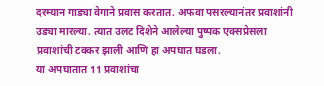दरम्यान गाड्या वेगाने प्रवास करतात. अफवा पसरल्यानंतर प्रवाशांनी उड्या मारल्या. त्यात उलट दिशेने आलेल्या पुष्पक एक्सप्रेसला प्रवाशांची टक्कर झाली आणि हा अपघात घडला.
या अपघातात 11 प्रवाशांचा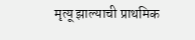मृत्यू झाल्याची प्राथमिक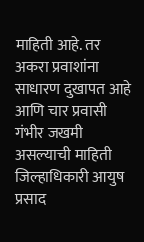माहिती आहे. तर अकरा प्रवाशांना साधारण दुखापत आहे आणि चार प्रवासी गंभीर जखमी असल्याची माहिती जिल्हाधिकारी आयुष प्रसाद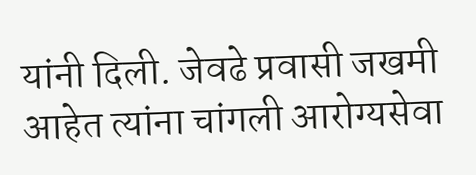यांनी दिली. जेवढे प्रवासी जखमी आहेत त्यांना चांगली आरोग्यसेवा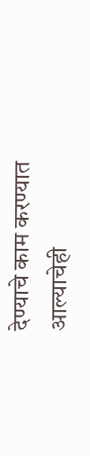देण्याचे काम करण्यात आल्याचेही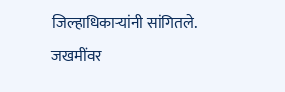जिल्हाधिकाऱ्यांनी सांगितले. जखमींवर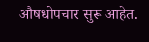औषधोपचार सुरू आहेत.